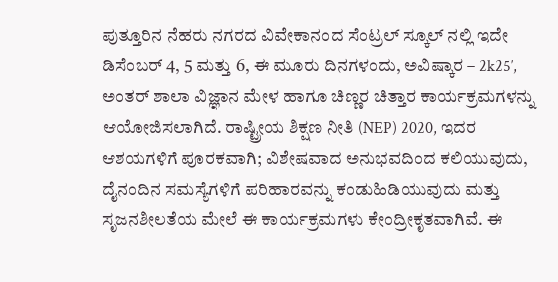ಪುತ್ತೂರಿನ ನೆಹರು ನಗರದ ವಿವೇಕಾನಂದ ಸೆಂಟ್ರಲ್ ಸ್ಕೂಲ್ ನಲ್ಲಿ ಇದೇ ಡಿಸೆಂಬರ್ 4, 5 ಮತ್ತು 6, ಈ ಮೂರು ದಿನಗಳಂದು, ಅವಿಷ್ಕಾರ – 2k25′, ಅಂತರ್ ಶಾಲಾ ವಿಜ್ಞಾನ ಮೇಳ ಹಾಗೂ ಚಿಣ್ಣರ ಚಿತ್ತಾರ ಕಾರ್ಯಕ್ರಮಗಳನ್ನು ಆಯೋಜಿಸಲಾಗಿದೆ. ರಾಷ್ಟ್ರೀಯ ಶಿಕ್ಷಣ ನೀತಿ (NEP) 2020, ಇದರ ಆಶಯಗಳಿಗೆ ಪೂರಕವಾಗಿ; ವಿಶೇಷವಾದ ಅನುಭವದಿಂದ ಕಲಿಯುವುದು, ದೈನಂದಿನ ಸಮಸ್ಯೆಗಳಿಗೆ ಪರಿಹಾರವನ್ನು ಕಂಡುಹಿಡಿಯುವುದು ಮತ್ತು ಸೃಜನಶೀಲತೆಯ ಮೇಲೆ ಈ ಕಾರ್ಯಕ್ರಮಗಳು ಕೇಂದ್ರೀಕೃತವಾಗಿವೆ. ಈ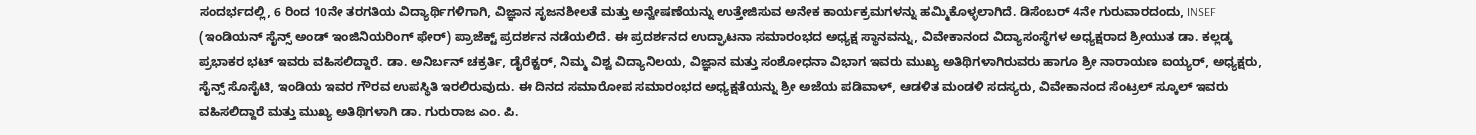ಸಂದರ್ಭದಲ್ಲಿ, 6 ರಿಂದ 10ನೇ ತರಗತಿಯ ವಿದ್ಯಾರ್ಥಿಗಳಿಗಾಗಿ, ವಿಜ್ಞಾನ ಸೃಜನಶೀಲತೆ ಮತ್ತು ಅನ್ವೇಷಣೆಯನ್ನು ಉತ್ತೇಜಿಸುವ ಅನೇಕ ಕಾರ್ಯಕ್ರಮಗಳನ್ನು ಹಮ್ಮಿಕೊಳ್ಳಲಾಗಿದೆ. ಡಿಸೆಂಬರ್ 4ನೇ ಗುರುವಾರದಂದು, INSEF (ಇಂಡಿಯನ್ ಸೈನ್ಸ್ ಅಂಡ್ ಇಂಜಿನಿಯರಿಂಗ್ ಫೇರ್) ಪ್ರಾಜೆಕ್ಟ್ ಪ್ರದರ್ಶನ ನಡೆಯಲಿದೆ. ಈ ಪ್ರದರ್ಶನದ ಉದ್ಘಾಟನಾ ಸಮಾರಂಭದ ಅಧ್ಯಕ್ಷ ಸ್ಥಾನವನ್ನು, ವಿವೇಕಾನಂದ ವಿದ್ಯಾಸಂಸ್ಥೆಗಳ ಅಧ್ಯಕ್ಷರಾದ ಶ್ರೀಯುತ ಡಾ. ಕಲ್ಲಡ್ಕ ಪ್ರಭಾಕರ ಭಟ್ ಇವರು ವಹಿಸಲಿದ್ದಾರೆ. ಡಾ. ಅನಿರ್ಬನ್ ಚಕ್ರರ್ತಿ, ಡೈರೆಕ್ಟರ್, ನಿಮ್ಮ ವಿಶ್ವ ವಿದ್ಯಾನಿಲಯ, ವಿಜ್ಞಾನ ಮತ್ತು ಸಂಶೋಧನಾ ವಿಭಾಗ ಇವರು ಮುಖ್ಯ ಅತಿಥಿಗಳಾಗಿರುವರು ಹಾಗೂ ಶ್ರೀ ನಾರಾಯಣ ಐಯ್ಯರ್, ಅಧ್ಯಕ್ಷರು, ಸೈನ್ಸ್ ಸೊಸೈಟಿ, ಇಂಡಿಯ ಇವರ ಗೌರವ ಉಪಸ್ಥಿತಿ ಇರಲಿರುವುದು. ಈ ದಿನದ ಸಮಾರೋಪ ಸಮಾರಂಭದ ಅಧ್ಯಕ್ಷತೆಯನ್ನು ಶ್ರೀ ಅಜೆಯ ಪಡಿವಾಳ್‌, ಆಡಳಿತ ಮಂಡಳಿ ಸದಸ್ಯರು, ವಿವೇಕಾನಂದ ಸೆಂಟ್ರಲ್ ಸ್ಕೂಲ್ ಇವರು ವಹಿಸಲಿದ್ದಾರೆ ಮತ್ತು ಮುಖ್ಯ ಅತಿಥಿಗಳಾಗಿ ಡಾ. ಗುರುರಾಜ ಎಂ. ಪಿ.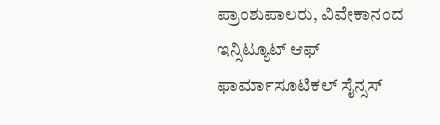ಪ್ರಾಂಶುಪಾಲರು, ವಿವೇಕಾನಂದ ಇನ್ಸಿಟ್ಯೂಟ್ ಆಫ್ ಫಾರ್ಮಾಸೂಟಿಕಲ್ ಸೈನ್ಸಸ್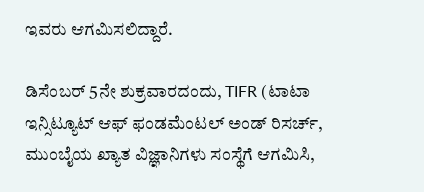ಇವರು ಆಗಮಿಸಲಿದ್ದಾರೆ.

ಡಿಸೆಂಬರ್ 5ನೇ ಶುಕ್ರವಾರದಂದು, TIFR (ಟಾಟಾ ಇನ್ಸಿಟ್ಯೂಟ್ ಆಫ್ ಫಂಡಮೆಂಟಲ್ ಅಂಡ್ ರಿಸರ್ಚ್, ಮುಂಬೈಯ ಖ್ಯಾತ ವಿಜ್ಞಾನಿಗಳು ಸಂಸ್ಥೆಗೆ ಆಗಮಿಸಿ,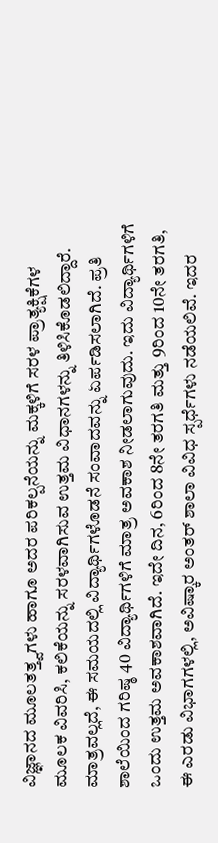ವಿಜ್ಞಾನದ ಮೂಲತತ್ತ್ವಗಳು ಹಾಗೂ ಅದರ ಪರಿಕಲ್ಪನೆಯನ್ನು ಮಕ್ಕಳಿಗೆ ಸರಳ ಪ್ರಾತ್ಯಕ್ಷಿಕೆಗಳ ಮೂಲಕ ವಿವರಿಸಿ, ಕಲಿಕೆಯನ್ನು ಸರಳವಾಗಿಸುವ ಉತ್ತಮ ವಿಧಾನಗಳನ್ನು ತಿಳಿಸಿಕೊಡಲಿದ್ದಾರೆ. ಮಾತ್ರವಲ್ಲದೆ, ಈ ಸಮಯದಲ್ಲಿ ವಿದ್ಯಾರ್ಥಿಗಳೊಡನೆ ಸಂವಾದವನ್ನು ಏರ್ಪಡಿಸಲಾಗಿದೆ. ಪ್ರತಿ ಶಾಲೆಯಿಂದ ಗರಿಷ್ಠ 40 ವಿದ್ಯಾರ್ಥಿಗಳಿಗೆ ಮಾತ್ರ ಅವಕಾಶ ನೀಡಲಾಗುವುದು. ಇದು ವಿದ್ಯಾರ್ಥಿಗಳಿಗೆ ಒಂದು ಉತ್ತಮ ಅವಕಾಶವಾಗಿದೆ. ಇದೇ ದಿನ, 6ರಿಂದ 8ನೇ ತರಗತಿ ಮತ್ತು 9ರಿಂದ 10ನೇ ತರಗತಿ, ಈ ಎರಡು ವಿಭಾಗಗಳಲ್ಲಿ, ಅವಿಷ್ಕಾರ ಅಂತರ್ ಶಾಲಾ ವಿವಿಧ ಸ್ಪರ್ಧೆಗಳು ನಡೆಯಲಿವೆ. ಇದರ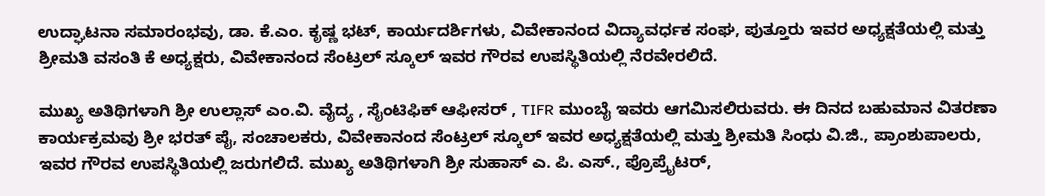ಉದ್ಘಾಟನಾ ಸಮಾರಂಭವು, ಡಾ. ಕೆ.ಎಂ. ಕೃಷ್ಣ ಭಟ್, ಕಾರ್ಯದರ್ಶಿಗಳು, ವಿವೇಕಾನಂದ ವಿದ್ಯಾವರ್ಧಕ ಸಂಘ, ಪುತ್ತೂರು ಇವರ ಅಧ್ಯಕ್ಷತೆಯಲ್ಲಿ ಮತ್ತು ಶ್ರೀಮತಿ ವಸಂತಿ ಕೆ ಅಧ್ಯಕ್ಷರು, ವಿವೇಕಾನಂದ ಸೆಂಟ್ರಲ್ ಸ್ಕೂಲ್ ಇವರ ಗೌರವ ಉಪಸ್ಥಿತಿಯಲ್ಲಿ ನೆರವೇರಲಿದೆ.

ಮುಖ್ಯ ಅತಿಥಿಗಳಾಗಿ ಶ್ರೀ ಉಲ್ಲಾಸ್ ಎಂ.ವಿ. ವೈದ್ಯ , ಸೈಂಟಿಫಿಕ್ ಆಫೀಸರ್ , TIFR ಮುಂಬೈ ಇವರು ಆಗಮಿಸಲಿರುವರು. ಈ ದಿನದ ಬಹುಮಾನ ವಿತರಣಾ ಕಾರ್ಯಕ್ರಮವು ಶ್ರೀ ಭರತ್ ಪೈ, ಸಂಚಾಲಕರು, ವಿವೇಕಾನಂದ ಸೆಂಟ್ರಲ್ ಸ್ಕೂಲ್ ಇವರ ಅಧ್ಯಕ್ಷತೆಯಲ್ಲಿ ಮತ್ತು ಶ್ರೀಮತಿ ಸಿಂಧು ವಿ.ಜಿ., ಪ್ರಾಂಶುಪಾಲರು, ಇವರ ಗೌರವ ಉಪಸ್ಥಿತಿಯಲ್ಲಿ ಜರುಗಲಿದೆ. ಮುಖ್ಯ ಅತಿಥಿಗಳಾಗಿ ಶ್ರೀ ಸುಹಾಸ್ ಎ. ಪಿ. ಎಸ್., ಪ್ರೊಪ್ರೈಟರ್,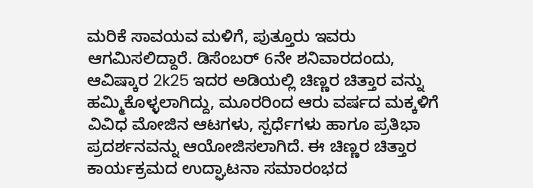ಮರಿಕೆ ಸಾವಯವ ಮಳಿಗೆ, ಪುತ್ತೂರು ಇವರು ಆಗಮಿಸಲಿದ್ದಾರೆ. ಡಿಸೆಂಬರ್ 6ನೇ ಶನಿವಾರದಂದು, ಆವಿಷ್ಕಾರ 2k25 ಇದರ ಅಡಿಯಲ್ಲಿ ಚಿಣ್ಣರ ಚಿತ್ತಾರ ವನ್ನು ಹಮ್ಮಿಕೊಳ್ಳಲಾಗಿದ್ದು, ಮೂರರಿಂದ ಆರು ವರ್ಷದ ಮಕ್ಕಳಿಗೆ ವಿವಿಧ ಮೋಜಿನ ಆಟಗಳು, ಸ್ಪರ್ಧೆಗಳು ಹಾಗೂ ಪ್ರತಿಭಾ ಪ್ರದರ್ಶನವನ್ನು ಆಯೋಜಿಸಲಾಗಿದೆ. ಈ ಚಿಣ್ಣರ ಚಿತ್ತಾರ ಕಾರ್ಯಕ್ರಮದ ಉದ್ಘಾಟನಾ ಸಮಾರಂಭದ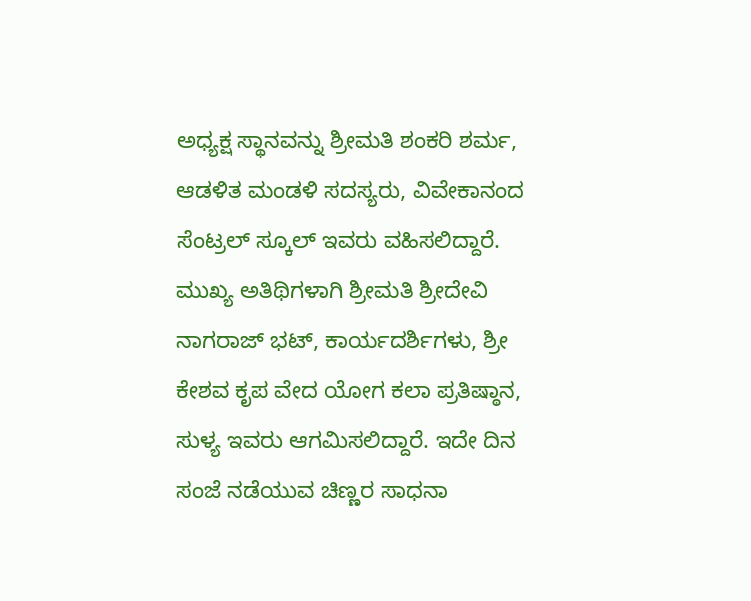ಅಧ್ಯಕ್ಷ ಸ್ಥಾನವನ್ನು ಶ್ರೀಮತಿ ಶಂಕರಿ ಶರ್ಮ, ಆಡಳಿತ ಮಂಡಳಿ ಸದಸ್ಯರು, ವಿವೇಕಾನಂದ ಸೆಂಟ್ರಲ್ ಸ್ಕೂಲ್ ಇವರು ವಹಿಸಲಿದ್ದಾರೆ. ಮುಖ್ಯ ಅತಿಥಿಗಳಾಗಿ ಶ್ರೀಮತಿ ಶ್ರೀದೇವಿ ನಾಗರಾಜ್ ಭಟ್, ಕಾರ್ಯದರ್ಶಿಗಳು, ಶ್ರೀ ಕೇಶವ ಕೃಪ ವೇದ ಯೋಗ ಕಲಾ ಪ್ರತಿಷ್ಠಾನ, ಸುಳ್ಯ ಇವರು ಆಗಮಿಸಲಿದ್ದಾರೆ. ಇದೇ ದಿನ ಸಂಜೆ ನಡೆಯುವ ಚಿಣ್ಣರ ಸಾಧನಾ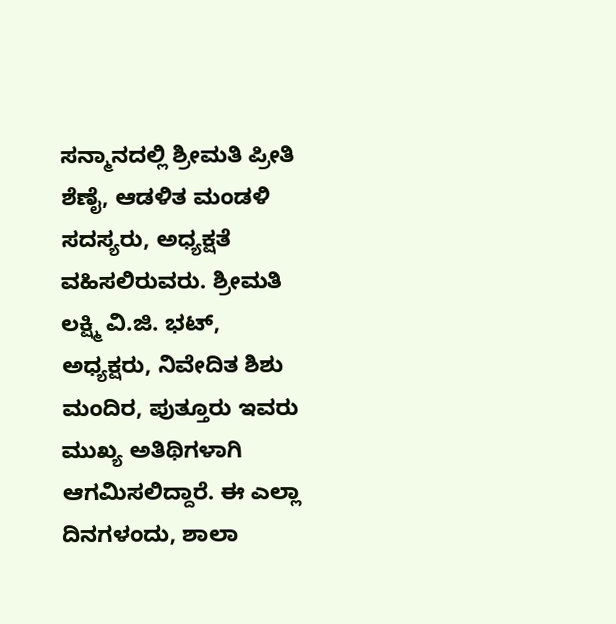ಸನ್ಮಾನದಲ್ಲಿ ಶ್ರೀಮತಿ ಪ್ರೀತಿ ಶೆಣೈ, ಆಡಳಿತ ಮಂಡಳಿ ಸದಸ್ಯರು, ಅಧ್ಯಕ್ಷತೆ ವಹಿಸಲಿರುವರು. ಶ್ರೀಮತಿ ಲಕ್ಷ್ಮಿ ವಿ.ಜಿ. ಭಟ್, ಅಧ್ಯಕ್ಷರು, ನಿವೇದಿತ ಶಿಶು ಮಂದಿರ, ಪುತ್ತೂರು ಇವರು ಮುಖ್ಯ ಅತಿಥಿಗಳಾಗಿ ಆಗಮಿಸಲಿದ್ದಾರೆ. ಈ ಎಲ್ಲಾ ದಿನಗಳಂದು, ಶಾಲಾ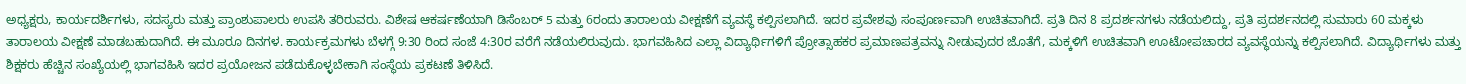ಅಧ್ಯಕ್ಷರು, ಕಾರ್ಯದರ್ಶಿಗಳು, ಸದಸ್ಯರು ಮತ್ತು ಪ್ರಾಂಶುಪಾಲರು ಉಪಸಿ ತರಿರುವರು. ವಿಶೇಷ ಆಕರ್ಷಣೆಯಾಗಿ ಡಿಸೆಂಬರ್ 5 ಮತ್ತು 6ರಂದು ತಾರಾಲಯ ವೀಕ್ಷಣೆಗೆ ವ್ಯವಸ್ಥೆ ಕಲ್ಪಿಸಲಾಗಿದೆ. ಇದರ ಪ್ರವೇಶವು ಸಂಪೂರ್ಣವಾಗಿ ಉಚಿತವಾಗಿದೆ. ಪ್ರತಿ ದಿನ 8 ಪ್ರದರ್ಶನಗಳು ನಡೆಯಲಿದ್ದು, ಪ್ರತಿ ಪ್ರದರ್ಶನದಲ್ಲಿ ಸುಮಾರು 60 ಮಕ್ಕಳು ತಾರಾಲಯ ವೀಕ್ಷಣೆ ಮಾಡಬಹುದಾಗಿದೆ. ಈ ಮೂರೂ ದಿನಗಳ. ಕಾರ್ಯಕ್ರಮಗಳು ಬೆಳಗ್ಗೆ 9:30 ರಿಂದ ಸಂಜೆ 4:30ರ ವರೆಗೆ ನಡೆಯಲಿರುವುದು. ಭಾಗವಹಿಸಿದ ಎಲ್ಲಾ ವಿದ್ಯಾರ್ಥಿಗಳಿಗೆ ಪ್ರೋತ್ಸಾಹಕರ ಪ್ರಮಾಣಪತ್ರವನ್ನು ನೀಡುವುದರ ಜೊತೆಗೆ, ಮಕ್ಕಳಿಗೆ ಉಚಿತವಾಗಿ ಊಟೋಪಚಾರದ ವ್ಯವಸ್ಥೆಯನ್ನು ಕಲ್ಪಿಸಲಾಗಿದೆ. ವಿದ್ಯಾರ್ಥಿಗಳು ಮತ್ತು ಶಿಕ್ಷಕರು ಹೆಚ್ಚಿನ ಸಂಖ್ಯೆಯಲ್ಲಿ ಭಾಗವಹಿಸಿ ಇದರ ಪ್ರಯೋಜನ ಪಡೆದುಕೊಳ್ಳಬೇಕಾಗಿ ಸಂಸ್ಥೆಯ ಪ್ರಕಟಣೆ ತಿಳಿಸಿದೆ.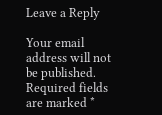Leave a Reply

Your email address will not be published. Required fields are marked *